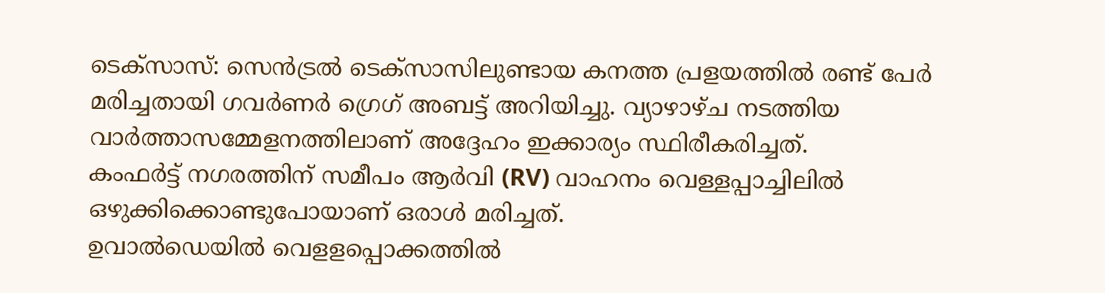ടെക്സാസ്: സെൻട്രൽ ടെക്സാസിലുണ്ടായ കനത്ത പ്രളയത്തിൽ രണ്ട് പേർ മരിച്ചതായി ഗവർണർ ഗ്രെഗ് അബട്ട് അറിയിച്ചു. വ്യാഴാഴ്ച നടത്തിയ വാർത്താസമ്മേളനത്തിലാണ് അദ്ദേഹം ഇക്കാര്യം സ്ഥിരീകരിച്ചത്.
കംഫർട്ട് നഗരത്തിന് സമീപം ആർവി (RV) വാഹനം വെള്ളപ്പാച്ചിലിൽ ഒഴുക്കിക്കൊണ്ടുപോയാണ് ഒരാൾ മരിച്ചത്.
ഉവാൽഡെയിൽ വെളളപ്പൊക്കത്തിൽ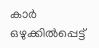കാർ ഒഴുക്കിൽപ്പെട്ട്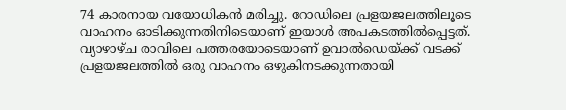74 കാരനായ വയോധികൻ മരിച്ചു. റോഡിലെ പ്രളയജലത്തിലൂടെ വാഹനം ഓടിക്കുന്നതിനിടെയാണ് ഇയാൾ അപകടത്തിൽപ്പെട്ടത്.
വ്യാഴാഴ്ച രാവിലെ പത്തരയോടെയാണ് ഉവാൽഡെയ്ക്ക് വടക്ക് പ്രളയജലത്തിൽ ഒരു വാഹനം ഒഴുകിനടക്കുന്നതായി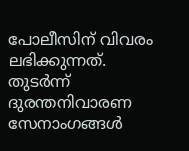പോലീസിന് വിവരം ലഭിക്കുന്നത്. തുടർന്ന് ദുരന്തനിവാരണ സേനാംഗങ്ങൾ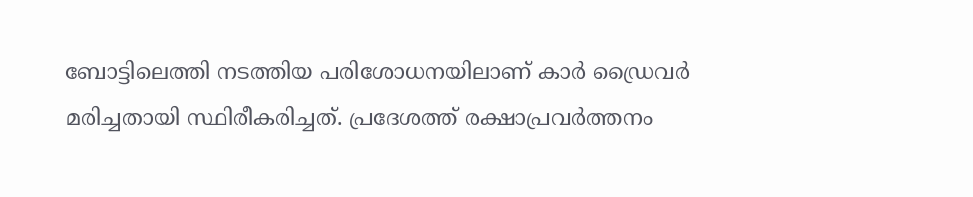ബോട്ടിലെത്തി നടത്തിയ പരിശോധനയിലാണ് കാർ ഡ്രൈവർ മരിച്ചതായി സ്ഥിരീകരിച്ചത്. പ്രദേശത്ത് രക്ഷാപ്രവർത്തനം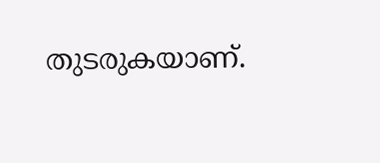തുടരുകയാണ്.